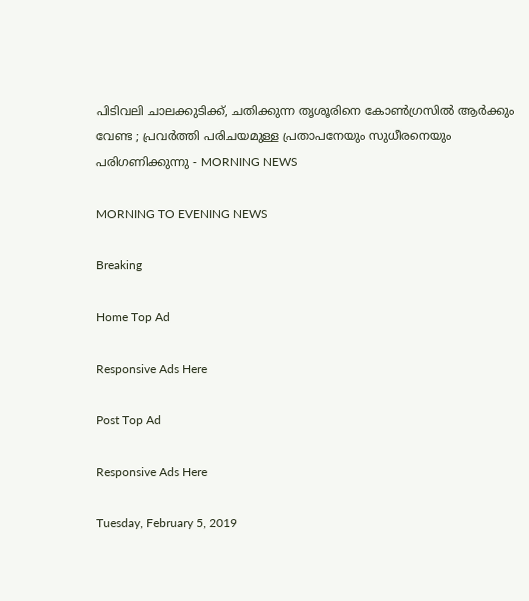പിടിവലി ചാലക്കുടിക്ക്, ചതിക്കുന്ന തൃശൂരിനെ കോണ്‍ഗ്രസില്‍ ആര്‍ക്കും വേണ്ട ; പ്രവര്‍ത്തി പരിചയമുള്ള പ്രതാപനേയും സുധീരനെയും പരിഗണിക്കുന്നു - MORNING NEWS

MORNING TO EVENING NEWS

Breaking

Home Top Ad

Responsive Ads Here

Post Top Ad

Responsive Ads Here

Tuesday, February 5, 2019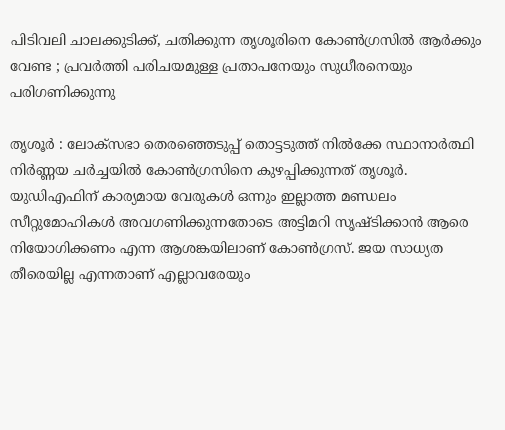പിടിവലി ചാലക്കുടിക്ക്, ചതിക്കുന്ന തൃശൂരിനെ കോണ്‍ഗ്രസില്‍ ആര്‍ക്കും വേണ്ട ; പ്രവര്‍ത്തി പരിചയമുള്ള പ്രതാപനേയും സുധീരനെയും പരിഗണിക്കുന്നു

തൃശൂര്‍ : ലോക്‌സഭാ തെരഞ്ഞെടുപ്പ് തൊട്ടടുത്ത് നില്‍ക്കേ സ്ഥാനാര്‍ത്ഥി നിര്‍ണ്ണയ ചര്‍ച്ചയില്‍ കോണ്‍ഗ്രസിനെ കുഴപ്പിക്കുന്നത് തൃശൂര്‍. യുഡിഎഫിന് കാര്യമായ വേരുകള്‍ ഒന്നും ഇല്ലാത്ത മണ്ഡലം സീറ്റുമോഹികള്‍ അവഗണിക്കുന്നതോടെ അട്ടിമറി സൃഷ്ടിക്കാന്‍ ആരെ നിയോഗിക്കണം എന്ന ആശങ്കയിലാണ് കോണ്‍ഗ്രസ്. ജയ സാധ്യത തീരെയില്ല എന്നതാണ് എല്ലാവരേയും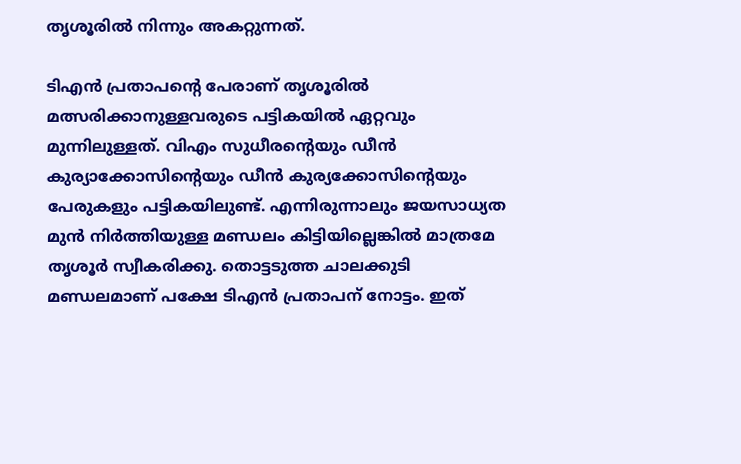തൃശൂരില്‍ നിന്നും അകറ്റുന്നത്.

ടിഎന്‍ പ്രതാപന്റെ പേരാണ് തൃശൂരില്‍ മത്സരിക്കാനുള്ളവരുടെ പട്ടികയില്‍ ഏറ്റവും മുന്നിലുള്ളത്. വിഎം സുധീരന്റെയും ഡീന്‍ കുര്യാക്കോസിന്റെയും ഡീന്‍ കുര്യക്കോസിന്റെയും പേരുകളും പട്ടികയിലുണ്ട്. എന്നിരുന്നാലും ജയസാധ്യത മുന്‍ നിര്‍ത്തിയുള്ള മണ്ഡലം കിട്ടിയില്ലെങ്കില്‍ മാത്രമേ തൃശൂര്‍ സ്വീകരിക്കു. തൊട്ടടുത്ത ചാലക്കുടി മണ്ഡലമാണ് പക്ഷേ ടിഎന്‍ പ്രതാപന് നോട്ടം. ഇത്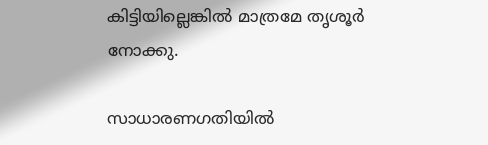കിട്ടിയില്ലെങ്കില്‍ മാത്രമേ തൃശൂര്‍ നോക്കു.

സാധാരണഗതിയില്‍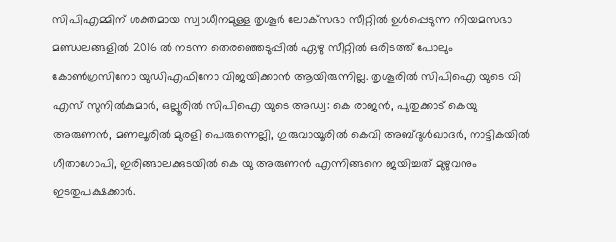സിപിഎമ്മിന് ശക്തമായ സ്വാധീനമുള്ള തൃശൂര്‍ ലോക്‌സഭാ സീറ്റില്‍ ഉള്‍പ്പെടുന്ന നിയമസഭാ മണ്ഡലങ്ങളില്‍ 2016 ല്‍ നടന്ന തെരഞ്ഞെടുപ്പില്‍ ഏഴു സീറ്റില്‍ ഒരിടത്ത് പോലും കോണ്‍ഗ്രസിനോ യുഡിഎഫിനോ വിജയിക്കാന്‍ ആയിരുന്നില്ല. തൃശൂരില്‍ സിപിഐ യുടെ വി എസ് സുനില്‍കുമാര്‍, ഒല്ലൂരില്‍ സിപിഐ യുടെ അഡ്വ: കെ രാജന്‍, പുതുക്കാട് കെയു അരുണന്‍, മണലൂരില്‍ മുരളി പെരുന്നെല്ലി, ഗുരുവായൂരില്‍ കെവി അബ്ദുള്‍ഖാദര്‍, നാട്ടികയില്‍ ഗീതാഗോപി, ഇരിങ്ങാലക്കുടയില്‍ കെ യു അരുണന്‍ എന്നിങ്ങനെ ജയിച്ചത് മുഴുവനും ഇടതുപക്ഷക്കാര്‍.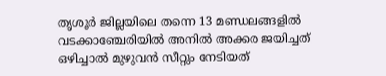തൃശൂര്‍ ജില്ലയിലെ തന്നെ 13 മണ്ഡലങ്ങളില്‍ വടക്കാഞ്ചേരിയില്‍ അനില്‍ അക്കര ജയിച്ചത് ഒഴിച്ചാല്‍ മുഴുവന്‍ സീറ്റും നേടിയത്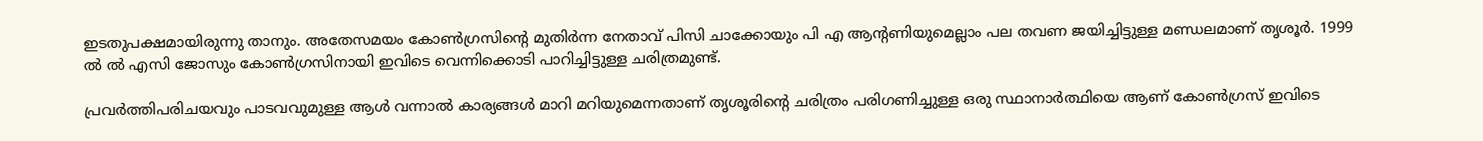ഇടതുപക്ഷമായിരുന്നു താനും. അതേസമയം കോണ്‍ഗ്രസിന്റെ മുതിര്‍ന്ന നേതാവ് പിസി ചാക്കോയും പി എ ആന്റണിയുമെല്ലാം പല തവണ ജയിച്ചിട്ടുള്ള മണ്ഡലമാണ് തൃശൂര്‍. 1999 ല്‍ ല്‍ എസി ജോസും കോണ്‍ഗ്രസിനായി ഇവിടെ വെന്നിക്കൊടി പാറിച്ചിട്ടുള്ള ചരിത്രമുണ്ട്.

പ്രവര്‍ത്തിപരിചയവും പാടവവുമുള്ള ആള്‍ വന്നാല്‍ കാര്യങ്ങള്‍ മാറി മറിയുമെന്നതാണ് തൃശൂരിന്റെ ചരിത്രം പരിഗണിച്ചുള്ള ഒരു സ്ഥാനാര്‍ത്ഥിയെ ആണ് കോണ്‍ഗ്രസ് ഇവിടെ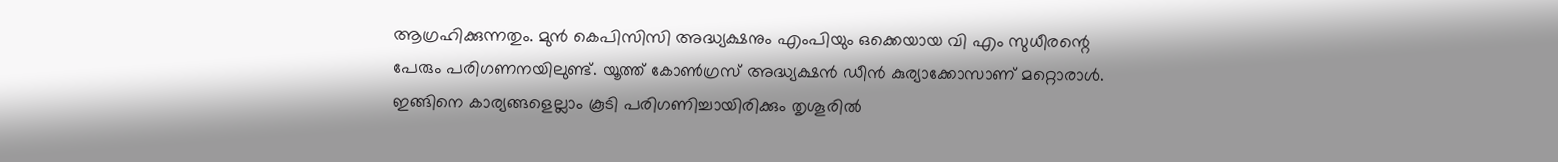ആഗ്രഹിക്കുന്നതും. മുന്‍ കെപിസിസി അദ്ധ്യക്ഷനും എംപിയും ഒക്കെയായ വി എം സുധീരന്റെ പേരും പരിഗണനയിലുണ്ട്. യൂത്ത് കോണ്‍ഗ്രസ് അദ്ധ്യക്ഷന്‍ ഡീന്‍ കുര്യാക്കോസാണ് മറ്റൊരാള്‍. ഇങ്ങിനെ കാര്യങ്ങളെല്ലാം കൂടി പരിഗണിച്ചായിരിക്കും തൃശൂരില്‍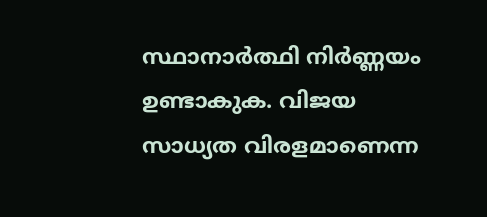സ്ഥാനാര്‍ത്ഥി നിര്‍ണ്ണയം ഉണ്ടാകുക. വിജയ സാധ്യത വിരളമാണെന്ന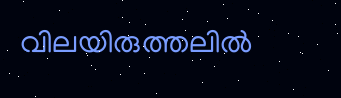വിലയിരുത്തലില്‍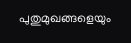പുതുമുഖങ്ങളെയും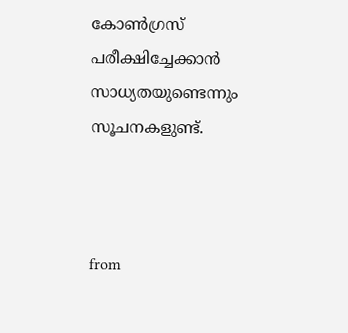കോണ്‍ഗ്രസ് പരീക്ഷിച്ചേക്കാന്‍ സാധ്യതയുണ്ടെന്നും സൂചനകളുണ്ട്.



from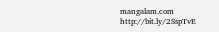mangalam.com http://bit.ly/2SspTvE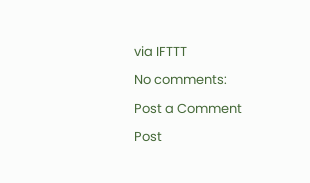via IFTTT

No comments:

Post a Comment

Post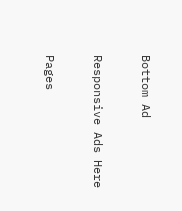Bottom Ad

Responsive Ads Here

Pages